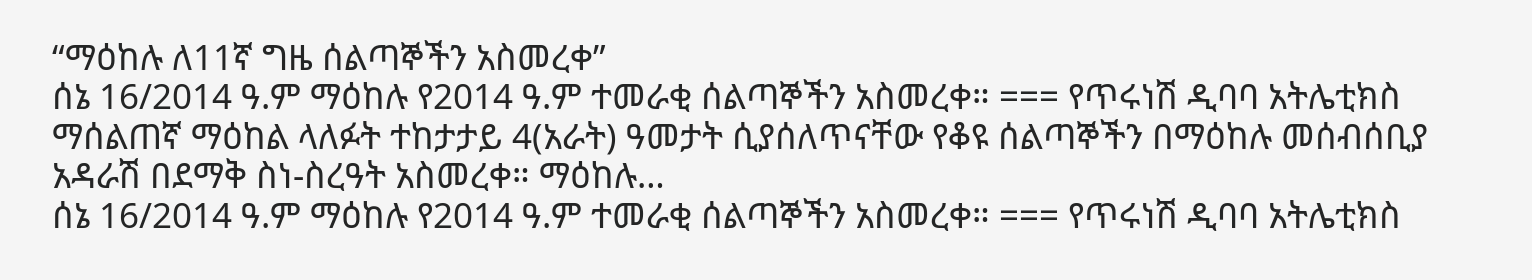“ማዕከሉ ለ11ኛ ግዜ ሰልጣኞችን አስመረቀ”
ሰኔ 16/2014 ዓ.ም ማዕከሉ የ2014 ዓ.ም ተመራቂ ሰልጣኞችን አስመረቀ። === የጥሩነሽ ዲባባ አትሌቲክስ ማሰልጠኛ ማዕከል ላለፉት ተከታታይ 4(አራት) ዓመታት ሲያሰለጥናቸው የቆዩ ሰልጣኞችን በማዕከሉ መሰብሰቢያ አዳራሽ በደማቅ ስነ-ስረዓት አስመረቀ። ማዕከሉ…
ሰኔ 16/2014 ዓ.ም ማዕከሉ የ2014 ዓ.ም ተመራቂ ሰልጣኞችን አስመረቀ። === የጥሩነሽ ዲባባ አትሌቲክስ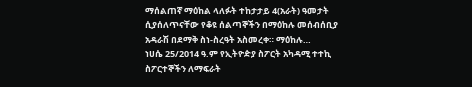ማሰልጠኛ ማዕከል ላለፉት ተከታታይ 4(አራት) ዓመታት ሲያሰለጥናቸው የቆዩ ሰልጣኞችን በማዕከሉ መሰብሰቢያ አዳራሽ በደማቅ ስነ-ስረዓት አስመረቀ። ማዕከሉ…
ነሀሴ 25/2014 ዓ.ም የኢትዮዽያ ስፖርት አካዳሚ ተተኪ ስፖርተኞችን ለማፍራት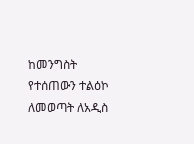ከመንግስት የተሰጠውን ተልዕኮ ለመወጣት ለአዲስ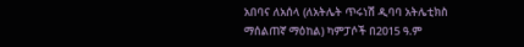አበባና ለአሰላ (ለአትሌት ጥሩነሽ ዲባባ አትሌቲክስ ማሰልጠኛ ማዕከል) ካምፓሶች በ2015 ዓ.ም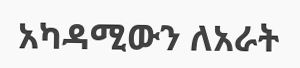አካዳሚውን ለአራት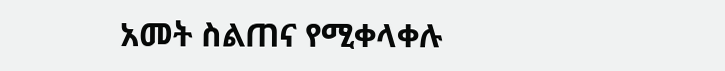አመት ስልጠና የሚቀላቀሉ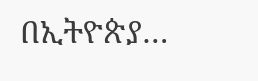በኢትዮጵያ…